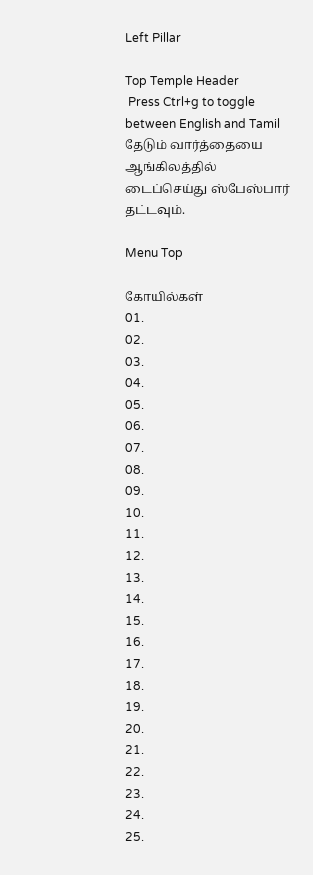Left Pillar

Top Temple Header
 Press Ctrl+g to toggle between English and Tamil
தேடும் வார்த்தையை ஆங்கிலத்தில் டைப்செய்து ஸ்பேஸ்பார் தட்டவும்.

Menu Top

கோயில்கள்
01.
02.
03.
04.
05.
06.
07.
08.
09.
10.
11.
12.
13.
14.
15.
16.
17.
18.
19.
20.
21.
22.
23.
24.
25.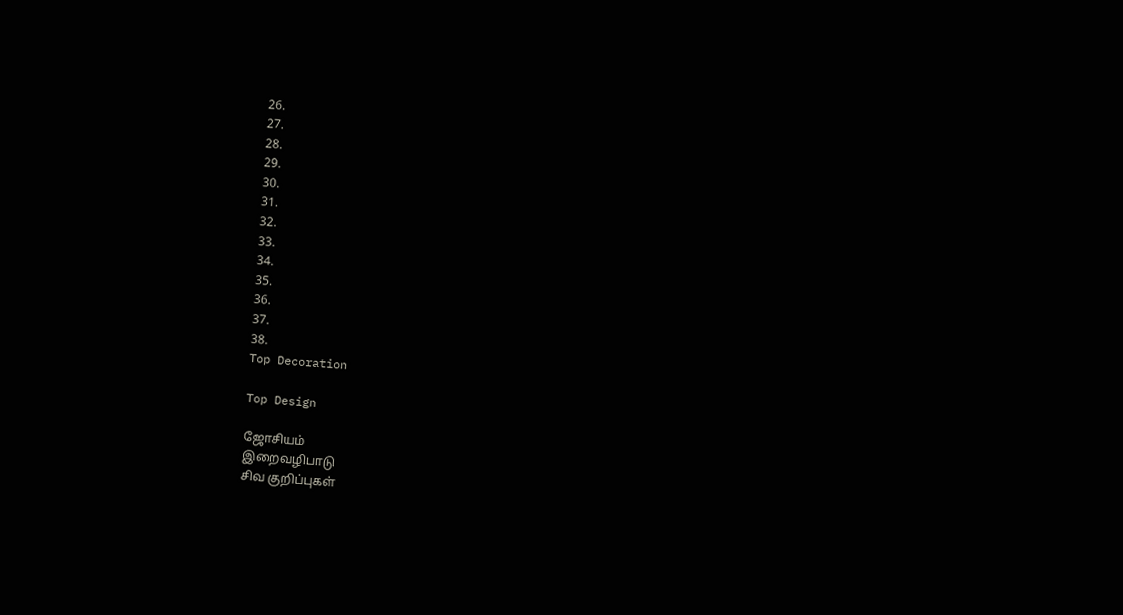26.
27.
28.
29.
30.
31.
32.
33.
34.
35.
36.
37.
38.
Top Decoration

Top Design

ஜோசியம்
இறைவழிபாடு
சிவ குறிப்புகள்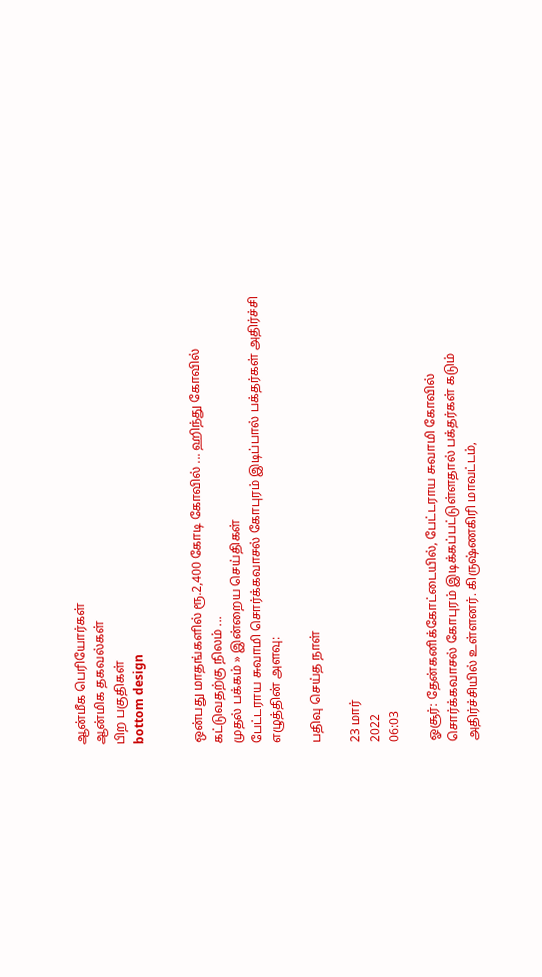ஆன்மீக பெரியோர்கள்
ஆன்மிக தகவல்கள்
பிற பகுதிகள்
bottom design


ஒன்பது மாதங்களில் ரூ.2,400 கோடி கோவில் ... ஹிந்து கோவில் கட்டுவதற்கு நிலம் ...
முதல் பக்கம் » இன்றைய செய்திகள்
பேட்டராய சுவாமி சொர்க்கவாசல் கோபுரம் இடிப்பால் பக்தர்கள் அதிர்ச்சி
எழுத்தின் அளவு:

பதிவு செய்த நாள்

23 மார்
2022
06:03

ஓசூர்: தேன்கனிக்கோட்டையில், பேட்டராய சுவாமி கோவில் சொர்க்கவாசல் கோபுரம் இடிக்கப்பட்டுள்ளதால் பக்தர்கள் கடும் அதிர்ச்சியில் உள்ளனர். கிருஷ்ணகிரி மாவட்டம்,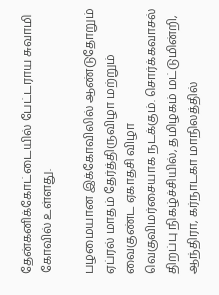தேன்கனிக்கோட்டையில் பேட்டராய சுவாமி கோவில் உள்ளது.

பழமையான இக்கோவிலில் ஆண்டுதோறும் ஏப்ரல் மாதம் தேர்த்திருவிழா மற்றும் வைகுண்ட ஏகாதசி விழா வெகுவிமர்சையாக நடக்கும். சொர்க்கவாசல் திறப்பு நிகழ்ச்சியில், தமிழகம் மட்டுமின்றி, ஆந்திரா, கர்நாடகா மாநிலத்தில்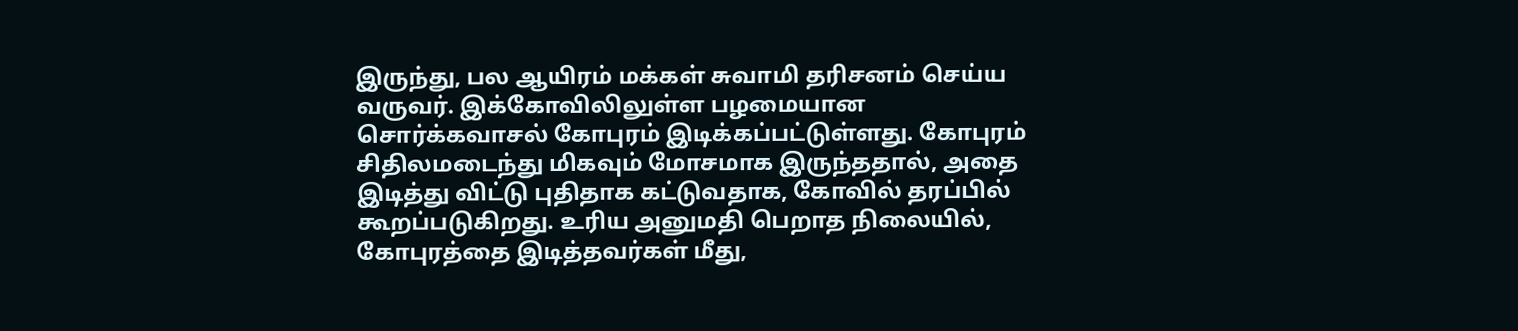இருந்து, பல ஆயிரம் மக்கள் சுவாமி தரிசனம் செய்ய வருவர். இக்கோவிலிலுள்ள பழமையான சொர்க்கவாசல் கோபுரம் இடிக்கப்பட்டுள்ளது. கோபுரம் சிதிலமடைந்து மிகவும் மோசமாக இருந்ததால், அதை இடித்து விட்டு புதிதாக கட்டுவதாக, கோவில் தரப்பில் கூறப்படுகிறது. உரிய அனுமதி பெறாத நிலையில், கோபுரத்தை இடித்தவர்கள் மீது,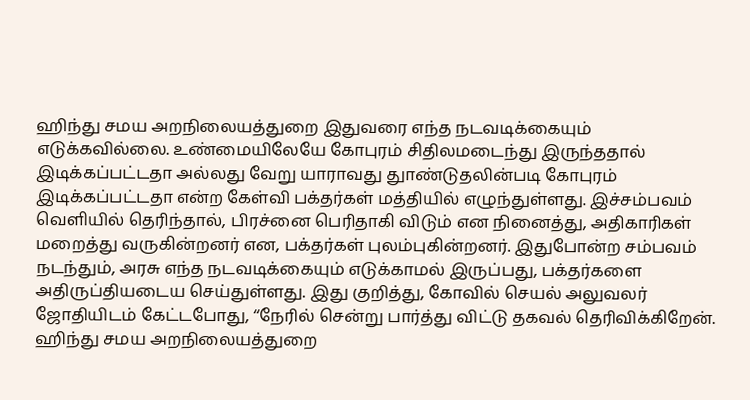ஹிந்து சமய அறநிலையத்துறை இதுவரை எந்த நடவடிக்கையும் எடுக்கவில்லை. உண்மையிலேயே கோபுரம் சிதிலமடைந்து இருந்ததால் இடிக்கப்பட்டதா அல்லது வேறு யாராவது துாண்டுதலின்படி கோபுரம் இடிக்கப்பட்டதா என்ற கேள்வி பக்தர்கள் மத்தியில் எழுந்துள்ளது. இச்சம்பவம் வெளியில் தெரிந்தால், பிரச்னை பெரிதாகி விடும் என நினைத்து, அதிகாரிகள் மறைத்து வருகின்றனர் என, பக்தர்கள் புலம்புகின்றனர். இதுபோன்ற சம்பவம் நடந்தும், அரசு எந்த நடவடிக்கையும் எடுக்காமல் இருப்பது, பக்தர்களை அதிருப்தியடைய செய்துள்ளது. இது குறித்து, கோவில் செயல் அலுவலர் ஜோதியிடம் கேட்டபோது, ‘‘நேரில் சென்று பார்த்து விட்டு தகவல் தெரிவிக்கிறேன். ஹிந்து சமய அறநிலையத்துறை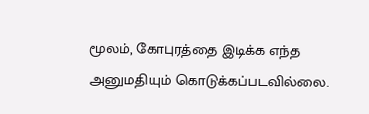மூலம், கோபுரத்தை இடிக்க எந்த அனுமதியும் கொடுக்கப்படவில்லை.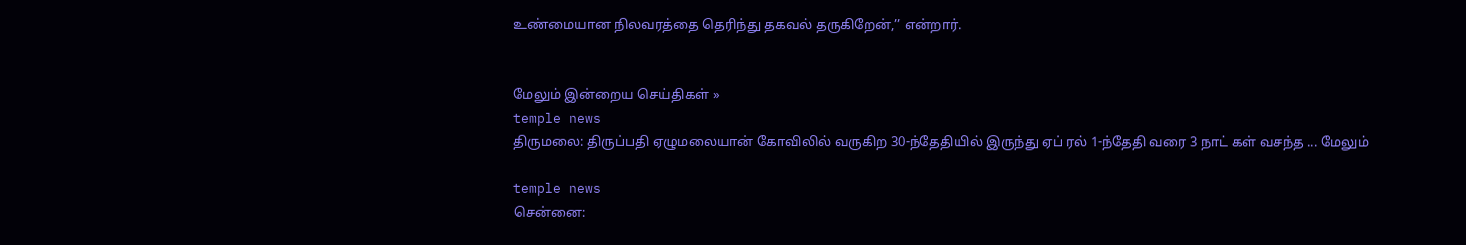உண்மையான நிலவரத்தை தெரிந்து தகவல் தருகிறேன்,’’ என்றார்.


மேலும் இன்றைய செய்திகள் »
temple news
திருமலை: திருப்பதி ஏழுமலையான் கோவிலில் வருகிற 30-ந்தேதியில் இருந்து ஏப் ரல் 1-ந்தேதி வரை 3 நாட் கள் வசந்த ... மேலும்

temple news
சென்னை: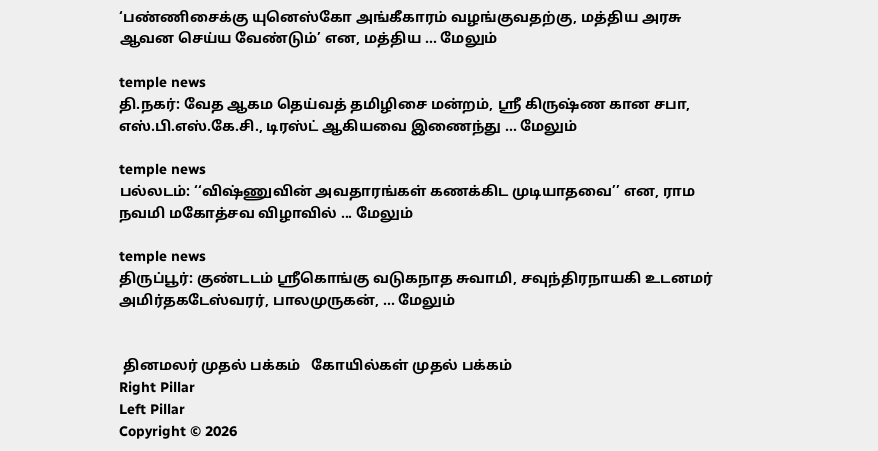‘பண்ணிசைக்கு யுனெஸ்கோ அங்கீகாரம் வழங்குவதற்கு, மத்திய அரசு ஆவன செய்ய வேண்டும்’ என, மத்திய ... மேலும்

temple news
தி.நகர்: வேத ஆகம தெய்வத் தமிழிசை மன்றம், ஸ்ரீ கிருஷ்ண கான சபா, எஸ்.பி.எஸ்.கே.சி., டிரஸ்ட் ஆகியவை இணைந்து ... மேலும்

temple news
பல்லடம்: ‘‘விஷ்ணுவின் அவதாரங்கள் கணக்கிட முடியாதவை’’ என, ராம நவமி மகோத்சவ விழாவில் ... மேலும்

temple news
திருப்பூர்: குண்டடம் ஸ்ரீகொங்கு வடுகநாத சுவாமி, சவுந்திரநாயகி உடனமர் அமிர்தகடேஸ்வரர், பாலமுருகன், ... மேலும்


 தினமலர் முதல் பக்கம்   கோயில்கள் முதல் பக்கம்
Right Pillar
Left Pillar
Copyright © 2026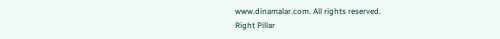www.dinamalar.com. All rights reserved.
Right Pillar